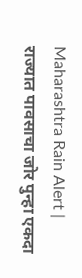Maharashtra Rain Alert | राज्यात पावसाचा जोर पुन्हा एकदा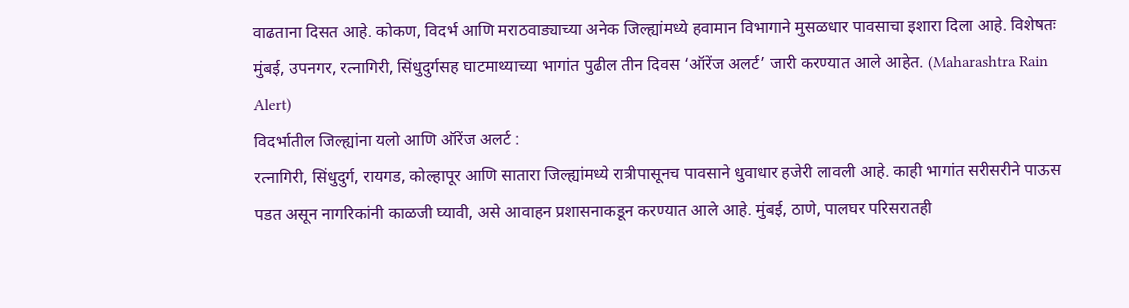वाढताना दिसत आहे. कोकण, विदर्भ आणि मराठवाड्याच्या अनेक जिल्ह्यांमध्ये हवामान विभागाने मुसळधार पावसाचा इशारा दिला आहे. विशेषतः मुंबई, उपनगर, रत्नागिरी, सिंधुदुर्गसह घाटमाथ्याच्या भागांत पुढील तीन दिवस ‘ऑरेंज अलर्ट’ जारी करण्यात आले आहेत. (Maharashtra Rain Alert)
विदर्भातील जिल्ह्यांना यलो आणि ऑरेंज अलर्ट :
रत्नागिरी, सिंधुदुर्ग, रायगड, कोल्हापूर आणि सातारा जिल्ह्यांमध्ये रात्रीपासूनच पावसाने धुवाधार हजेरी लावली आहे. काही भागांत सरीसरीने पाऊस पडत असून नागरिकांनी काळजी घ्यावी, असे आवाहन प्रशासनाकडून करण्यात आले आहे. मुंबई, ठाणे, पालघर परिसरातही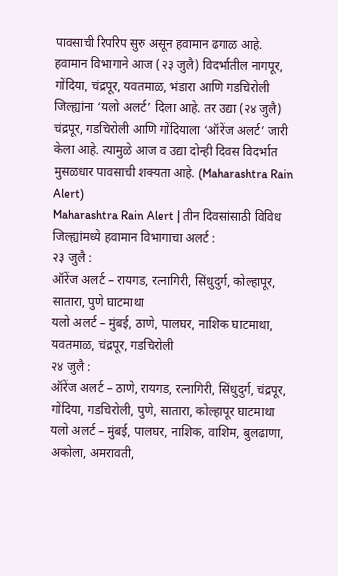पावसाची रिपरिप सुरु असून हवामान ढगाळ आहे.
हवामान विभागाने आज (२३ जुलै) विदर्भातील नागपूर, गोंदिया, चंद्रपूर, यवतमाळ, भंडारा आणि गडचिरोली जिल्ह्यांना ‘यलो अलर्ट’ दिला आहे. तर उद्या (२४ जुलै) चंद्रपूर, गडचिरोली आणि गोंदियाला ‘ऑरेंज अलर्ट’ जारी केला आहे. त्यामुळे आज व उद्या दोन्ही दिवस विदर्भात मुसळधार पावसाची शक्यता आहे. (Maharashtra Rain Alert)
Maharashtra Rain Alert | तीन दिवसांसाठी विविध जिल्ह्यांमध्ये हवामान विभागाचा अलर्ट :
२३ जुलै :
ऑरेंज अलर्ट – रायगड, रत्नागिरी, सिंधुदुर्ग, कोल्हापूर, सातारा, पुणे घाटमाथा
यलो अलर्ट – मुंबई, ठाणे, पालघर, नाशिक घाटमाथा, यवतमाळ, चंद्रपूर, गडचिरोली
२४ जुलै :
ऑरेंज अलर्ट – ठाणे, रायगड, रत्नागिरी, सिंधुदुर्ग, चंद्रपूर, गोंदिया, गडचिरोली, पुणे, सातारा, कोल्हापूर घाटमाथा
यलो अलर्ट – मुंबई, पालघर, नाशिक, वाशिम, बुलढाणा, अकोला, अमरावती,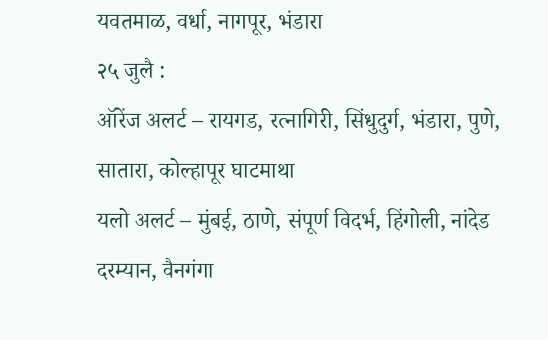यवतमाळ, वर्धा, नागपूर, भंडारा
२५ जुलै :
ऑरेंज अलर्ट – रायगड, रत्नागिरी, सिंधुदुर्ग, भंडारा, पुणे, सातारा, कोल्हापूर घाटमाथा
यलो अलर्ट – मुंबई, ठाणे, संपूर्ण विदर्भ, हिंगोली, नांदेड
दरम्यान, वैनगंगा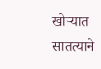खोऱ्यात सातत्याने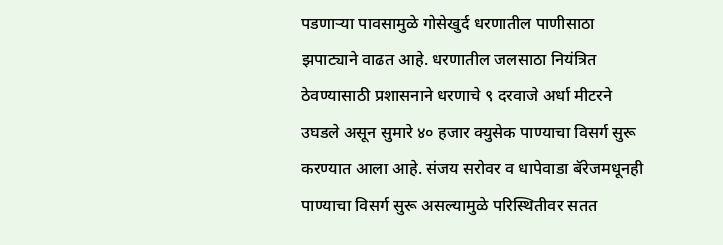पडणाऱ्या पावसामुळे गोसेखुर्द धरणातील पाणीसाठा झपाट्याने वाढत आहे. धरणातील जलसाठा नियंत्रित ठेवण्यासाठी प्रशासनाने धरणाचे ९ दरवाजे अर्धा मीटरने उघडले असून सुमारे ४० हजार क्युसेक पाण्याचा विसर्ग सुरू करण्यात आला आहे. संजय सरोवर व धापेवाडा बॅरेजमधूनही पाण्याचा विसर्ग सुरू असल्यामुळे परिस्थितीवर सतत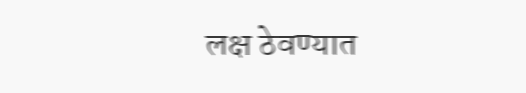लक्ष ठेवण्यात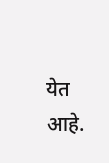येत आहे.